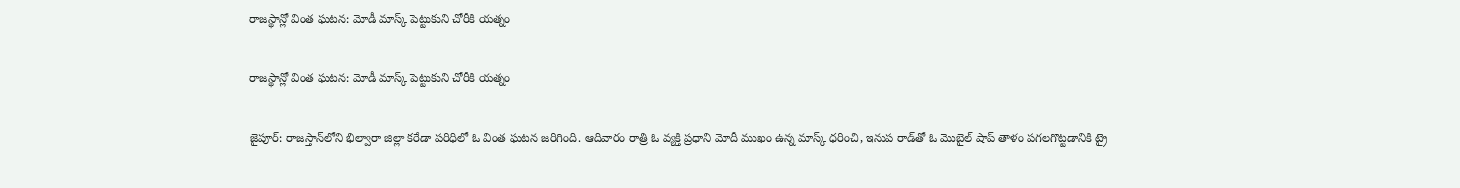రాజస్థాన్లో వింత ఘటన: మోడీ మాస్క్‌‌‌‌‌‌‌‌‌‌‌‌‌‌‌‌‌‌‌‌‌‌‌‌‌‌‌‌‌‌‌‌‌‌‌‌‌‌‌‌‌‌‌‌‌‌‌‌‌‌‌‌‌‌‌‌‌‌‌‌‌‌‌‌ పెట్టుకుని చోరీకి యత్నం

రాజస్థాన్లో వింత ఘటన: మోడీ మాస్క్‌‌‌‌‌‌‌‌‌‌‌‌‌‌‌‌‌‌‌‌‌‌‌‌‌‌‌‌‌‌‌‌‌‌‌‌‌‌‌‌‌‌‌‌‌‌‌‌‌‌‌‌‌‌‌‌‌‌‌‌‌‌‌‌ పెట్టుకుని చోరీకి యత్నం

జైపూర్: రాజస్తాన్‌‌‌‌‌‌‌‌‌‌‌‌‌‌‌‌‌‌‌‌‌‌‌‌‌‌‌‌‌‌‌‌‌‌‌‌‌‌‌‌‌‌‌‌‌‌‌‌‌‌‌‌‌‌‌‌‌‌‌‌‌‌‌‌లోని భిల్వారా జిల్లా కరేడా పరిధిలో ఓ వింత ఘటన జరిగింది. ఆదివారం రాత్రి ఓ వ్యక్తి ప్రధాని మోదీ ముఖం ఉన్న మాస్క్ ధరించి, ఇనుప రాడ్‌‌‌‌‌‌‌‌‌‌‌‌‌‌‌‌‌‌‌‌‌‌‌‌‌‌‌‌‌‌‌‌‌‌‌‌‌‌‌‌‌‌‌‌‌‌‌‌‌‌‌‌‌‌‌‌‌‌‌‌‌‌‌‌తో ఓ మొబైల్ షాప్ తాళం పగలగొట్టడానికి ట్రై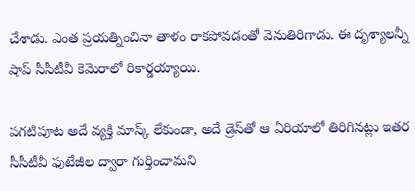చేశాడు. ఎంత ప్రయత్నించినా తాళం రాకపోవడంతో వెనుతిరిగాడు. ఈ దృశ్యాలన్నీ షాప్ సీసీటీవీ కెమెరాలో రికార్డయ్యాయి.

పగటిపూట అదే వ్యక్తి మాస్క్ లేకుండా, అదే డ్రెస్‌‌‌‌‌‌‌‌‌‌‌‌‌‌‌‌‌‌‌‌‌‌‌‌‌‌‌‌‌‌‌‌‌‌‌‌‌‌‌‌‌‌‌‌‌‌‌‌‌‌‌‌‌‌‌‌‌‌‌‌‌‌‌‌తో ఆ ఏరియాలో తిరిగినట్లు ఇతర సీసీటీవీ ఫుటేజీల ద్వారా గుర్తించామని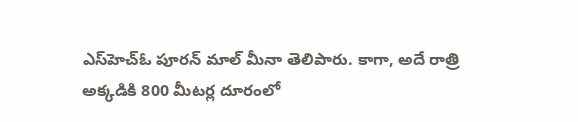ఎస్‌‌‌‌‌‌‌‌‌‌‌‌‌‌‌‌‌‌‌‌‌‌‌‌‌‌‌‌‌‌‌‌‌‌‌‌‌‌‌‌‌‌‌‌‌‌‌‌‌‌‌‌‌‌‌‌‌‌‌‌‌‌‌‌హెచ్‌‌‌‌‌‌‌‌‌‌‌‌‌‌‌‌‌‌‌‌‌‌‌‌‌‌‌‌‌‌‌‌‌‌‌‌‌‌‌‌‌‌‌‌‌‌‌‌‌‌‌‌‌‌‌‌‌‌‌‌‌‌‌‌ఓ పూరన్ మాల్ మీనా తెలిపారు. కాగా, అదే రాత్రి అక్కడికి 800 మీటర్ల దూరంలో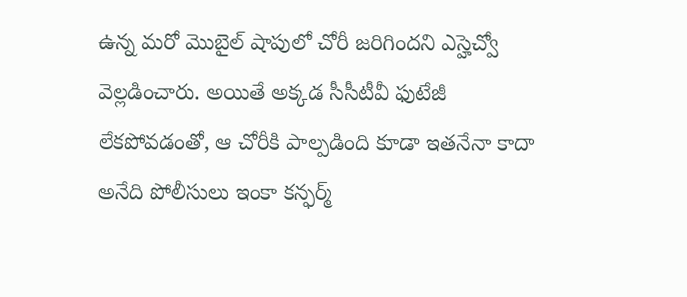ఉన్న మరో మొబైల్ షాపులో చోరీ జరిగిందని ఎస్హెచ్వో వెల్లడించారు. అయితే అక్కడ సీసీటీవీ ఫుటేజీ లేకపోవడంతో, ఆ చోరీకి పాల్పడింది కూడా ఇతనేనా కాదా అనేది పోలీసులు ఇంకా కన్ఫర్మ్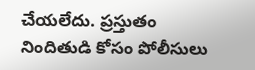చేయలేదు. ప్రస్తుతం నిందితుడి కోసం పోలీసులు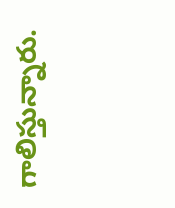గాలిస్తున్నారు.